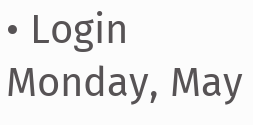• Login
Monday, May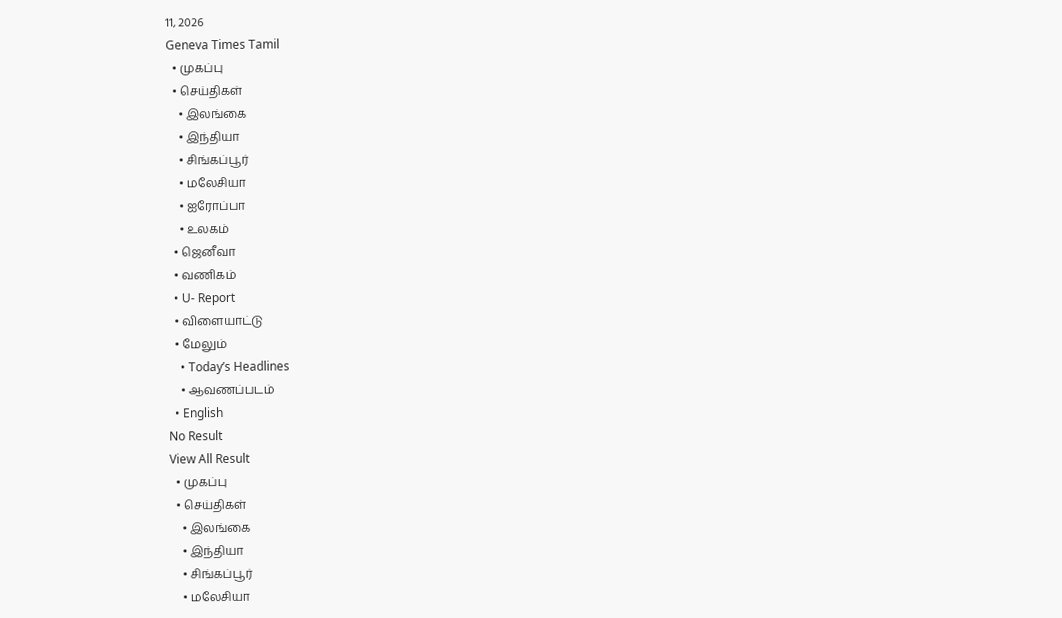11, 2026
Geneva Times Tamil
  • முகப்பு
  • செய்திகள்
    • இலங்கை
    • இந்தியா
    • சிங்கப்பூர்
    • மலேசியா
    • ஐரோப்பா
    • உலகம்
  • ஜெனீவா
  • வணிகம்
  • U- Report
  • விளையாட்டு
  • மேலும்
    • Today’s Headlines
    • ஆவணப்படம்
  • English
No Result
View All Result
  • முகப்பு
  • செய்திகள்
    • இலங்கை
    • இந்தியா
    • சிங்கப்பூர்
    • மலேசியா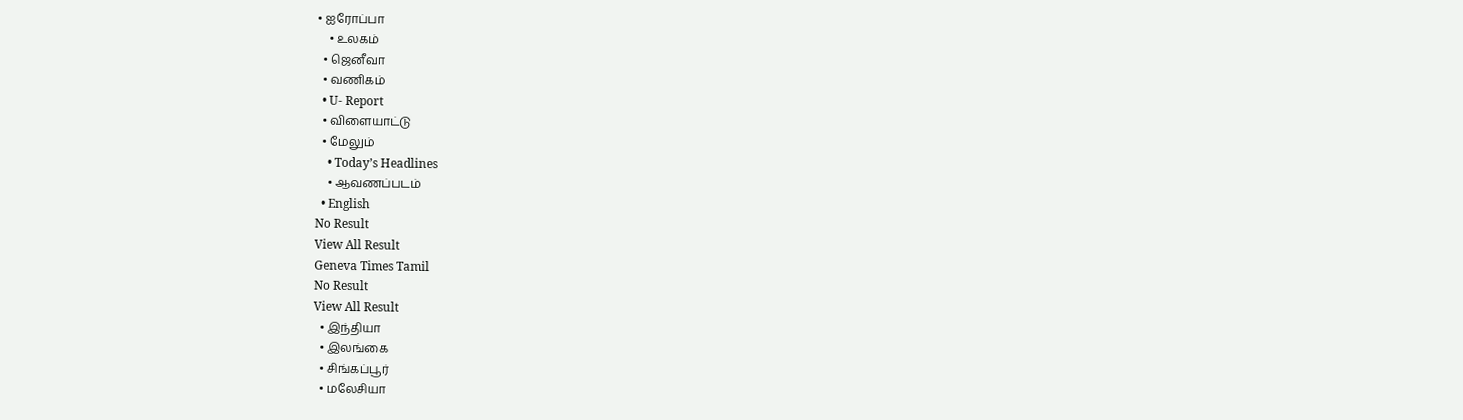• ஐரோப்பா
    • உலகம்
  • ஜெனீவா
  • வணிகம்
  • U- Report
  • விளையாட்டு
  • மேலும்
    • Today’s Headlines
    • ஆவணப்படம்
  • English
No Result
View All Result
Geneva Times Tamil
No Result
View All Result
  • இந்தியா
  • இலங்கை
  • சிங்கப்பூர்
  • மலேசியா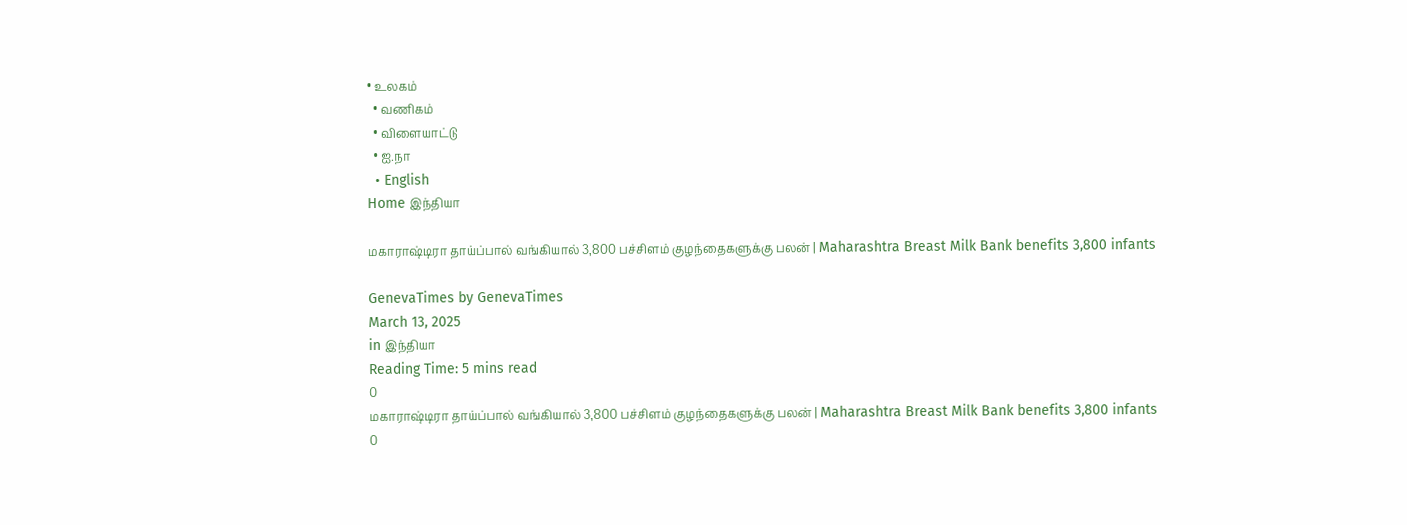• உலகம்
  • வணிகம்
  • விளையாட்டு
  • ஐ.நா
  • English
Home இந்தியா

மகாராஷ்டிரா தாய்ப்பால் வங்கியால் 3,800 பச்சிளம் குழந்தைகளுக்கு பலன் | Maharashtra Breast Milk Bank benefits 3,800 infants

GenevaTimes by GenevaTimes
March 13, 2025
in இந்தியா
Reading Time: 5 mins read
0
மகாராஷ்டிரா தாய்ப்பால் வங்கியால் 3,800 பச்சிளம் குழந்தைகளுக்கு பலன் | Maharashtra Breast Milk Bank benefits 3,800 infants
0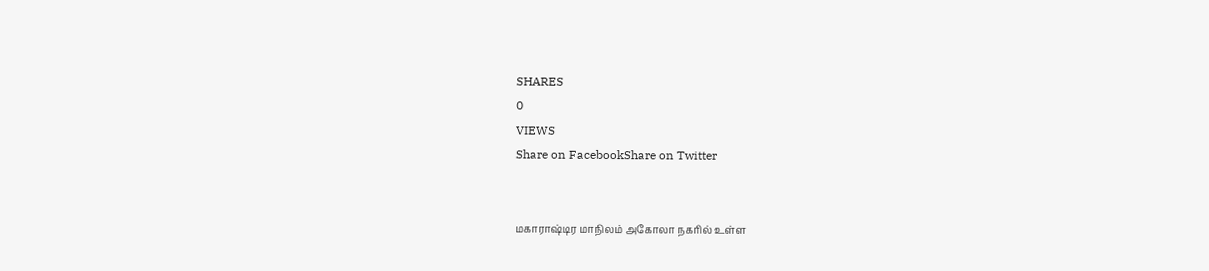SHARES
0
VIEWS
Share on FacebookShare on Twitter


மகாராஷ்டிர மாநிலம் அகோலா நகரில் உள்ள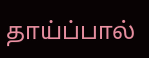தாய்ப்பால்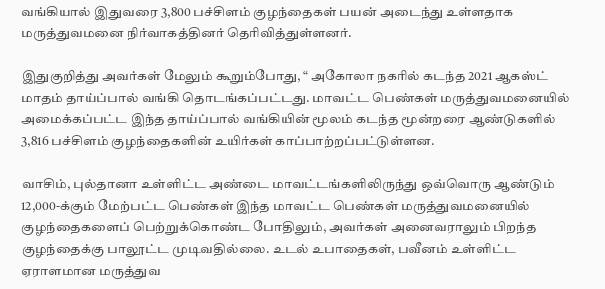வங்கியால் இதுவரை 3,800 பச்சிளம் குழந்தைகள் பயன் அடைந்து உள்ளதாக மருத்துவமனை நிர்வாகத்தினர் தெரிவித்துள்ளனர்.

இதுகுறித்து அவர்கள் மேலும் கூறும்போது, “ அகோலா நகரில் கடந்த 2021 ஆகஸ்ட் மாதம் தாய்ப்பால் வங்கி தொடங்கப்பட்டது. மாவட்ட பெண்கள் மருத்துவமனையில் அமைக்கப்பட்ட இந்த தாய்ப்பால் வங்கியின் மூலம் கடந்த மூன்றரை ஆண்டுகளில் 3,816 பச்சிளம் குழந்தைகளின் உயிர்கள் காப்பாற்றப்பட்டுள்ளன.

வாசிம், புல்தானா உள்ளிட்ட அண்டை மாவட்டங்களிலிருந்து ஒவ்வொரு ஆண்டும் 12,000-க்கும் மேற்பட்ட பெண்கள் இந்த மாவட்ட பெண்கள் மருத்துவமனையில் குழந்தைகளைப் பெற்றுக்கொண்ட போதிலும், அவர்கள் அனைவராலும் பிறந்த குழந்தைக்கு பாலூட்ட முடிவதில்லை. உடல் உபாதைகள், பவீனம் உள்ளிட்ட ஏராளமான மருத்துவ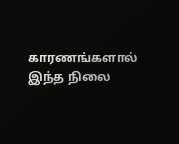காரணங்களால் இந்த நிலை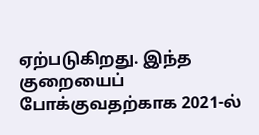ஏற்படுகிறது. இந்த குறையைப் போக்குவதற்காக 2021-ல்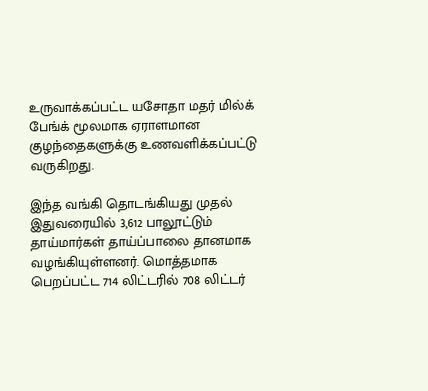உருவாக்கப்பட்ட யசோதா மதர் மில்க் பேங்க் மூலமாக ஏராளமான குழந்தைகளுக்கு உணவளிக்கப்பட்டு வருகிறது.

இந்த வங்கி தொடங்கியது முதல் இதுவரையில் 3,612 பாலூட்டும் தாய்மார்கள் தாய்ப்பாலை தானமாக வழங்கியுள்ளனர். மொத்தமாக பெறப்பட்ட 714 லிட்டரில் 708 லிட்டர்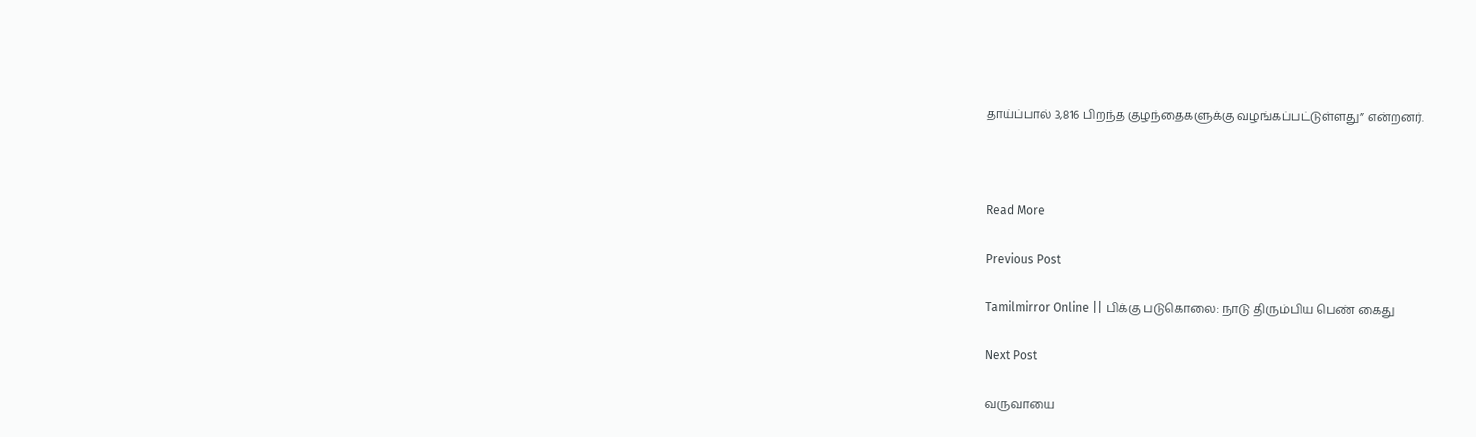தாய்ப்பால் 3,816 பிறந்த குழந்தைகளுக்கு வழங்கப்பட்டுள்ளது” என்றனர்.



Read More

Previous Post

Tamilmirror Online || பிக்கு படுகொலை: நாடு திரும்பிய பெண் கைது

Next Post

வருவாயை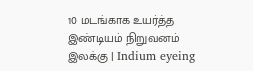10 மடங்காக உயர்த்த இண்டியம் நிறுவனம் இலக்கு | Indium eyeing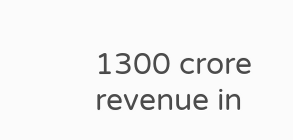1300 crore revenue in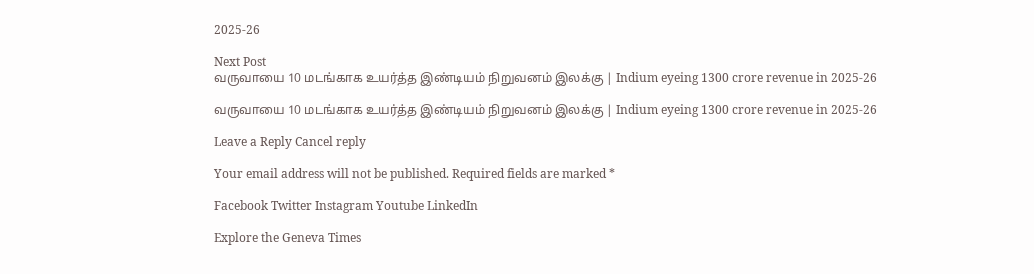2025-26

Next Post
வருவாயை 10 மடங்காக உயர்த்த இண்டியம் நிறுவனம் இலக்கு | Indium eyeing 1300 crore revenue in 2025-26

வருவாயை 10 மடங்காக உயர்த்த இண்டியம் நிறுவனம் இலக்கு | Indium eyeing 1300 crore revenue in 2025-26

Leave a Reply Cancel reply

Your email address will not be published. Required fields are marked *

Facebook Twitter Instagram Youtube LinkedIn

Explore the Geneva Times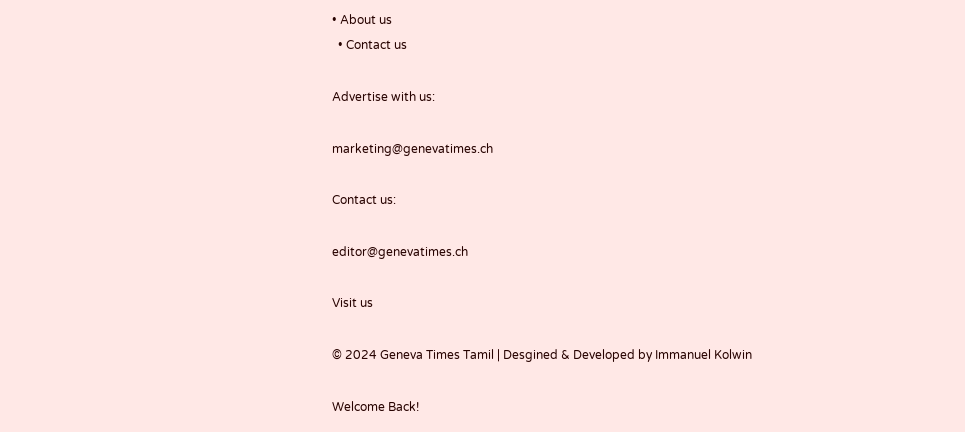• About us
  • Contact us

Advertise with us:

marketing@genevatimes.ch

Contact us:

editor@genevatimes.ch

Visit us

© 2024 Geneva Times Tamil | Desgined & Developed by Immanuel Kolwin

Welcome Back!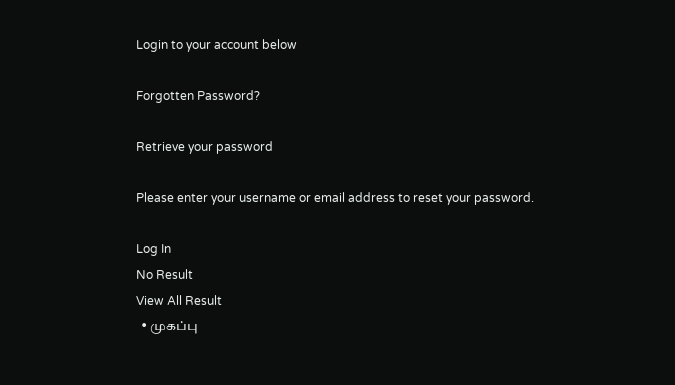Login to your account below

Forgotten Password?

Retrieve your password

Please enter your username or email address to reset your password.

Log In
No Result
View All Result
  • முகப்பு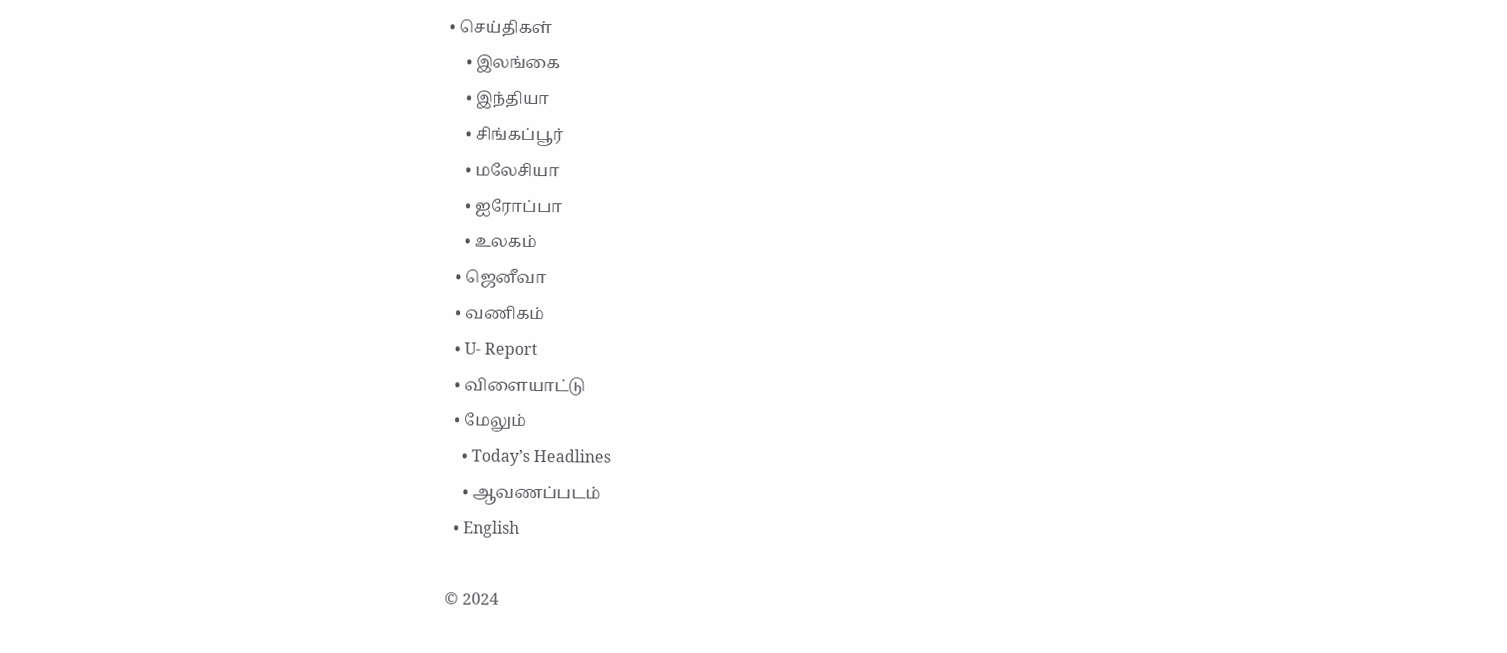• செய்திகள்
    • இலங்கை
    • இந்தியா
    • சிங்கப்பூர்
    • மலேசியா
    • ஐரோப்பா
    • உலகம்
  • ஜெனீவா
  • வணிகம்
  • U- Report
  • விளையாட்டு
  • மேலும்
    • Today’s Headlines
    • ஆவணப்படம்
  • English

© 2024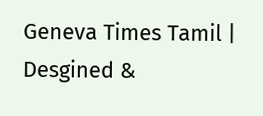Geneva Times Tamil | Desgined &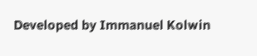Developed by Immanuel Kolwin